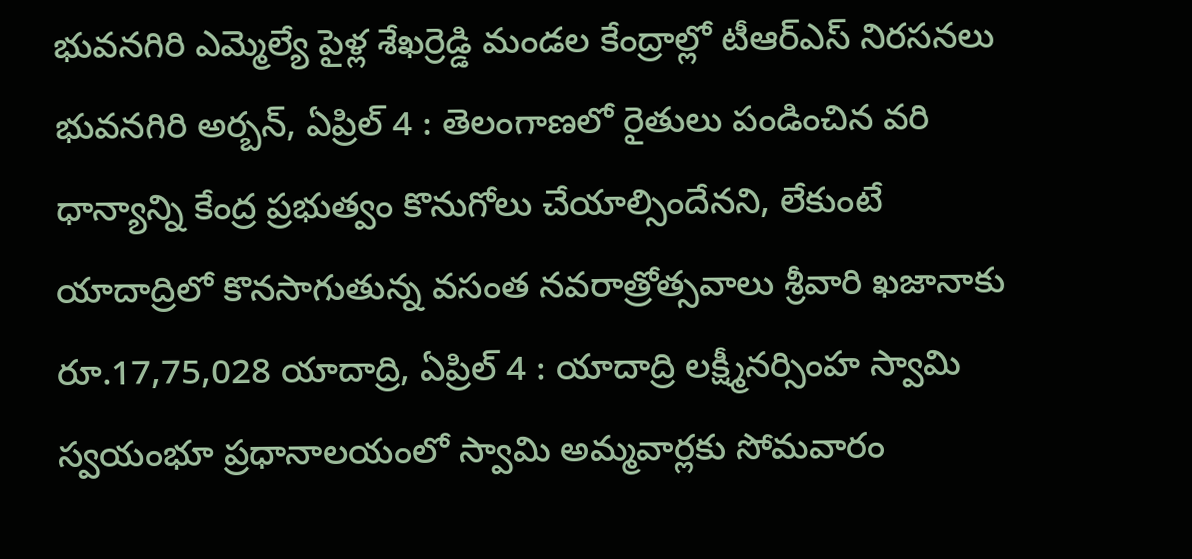భువనగిరి ఎమ్మెల్యే పైళ్ల శేఖర్రెడ్డి మండల కేంద్రాల్లో టీఆర్ఎస్ నిరసనలు భువనగిరి అర్బన్, ఏప్రిల్ 4 : తెలంగాణలో రైతులు పండించిన వరి ధాన్యాన్ని కేంద్ర ప్రభుత్వం కొనుగోలు చేయాల్సిందేనని, లేకుంటే
యాదాద్రిలో కొనసాగుతున్న వసంత నవరాత్రోత్సవాలు శ్రీవారి ఖజానాకు రూ.17,75,028 యాదాద్రి, ఏప్రిల్ 4 : యాదాద్రి లక్ష్మీనర్సింహ స్వామి స్వయంభూ ప్రధానాలయంలో స్వామి అమ్మవార్లకు సోమవారం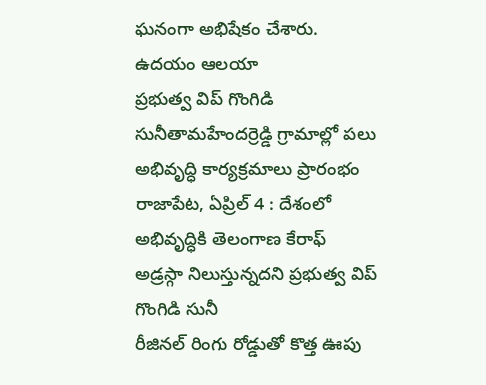ఘనంగా అభిషేకం చేశారు. ఉదయం ఆలయా
ప్రభుత్వ విప్ గొంగిడి సునీతామహేందర్రెడ్డి గ్రామాల్లో పలు అభివృద్ధి కార్యక్రమాలు ప్రారంభం రాజాపేట, ఏప్రిల్ 4 : దేశంలో అభివృద్ధికి తెలంగాణ కేరాఫ్ అడ్రస్గా నిలుస్తున్నదని ప్రభుత్వ విప్ గొంగిడి సునీ
రీజినల్ రింగు రోడ్డుతో కొత్త ఊపు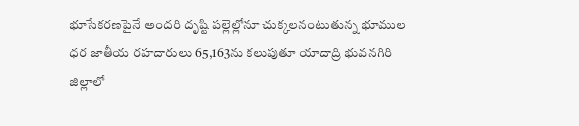భూసేకరణపైనే అందరి దృష్టి పల్లెల్లోనూ చుక్కలనంటుతున్న భూముల ధర జాతీయ రహదారులు 65,163ను కలుపుతూ యాదాద్రి భువనగిరి జిల్లాలో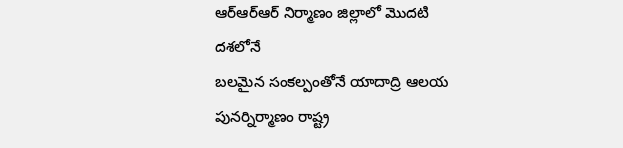ఆర్ఆర్ఆర్ నిర్మాణం జిల్లాలో మొదటి దశలోనే
బలమైన సంకల్పంతోనే యాదాద్రి ఆలయ పునర్నిర్మాణం రాష్ట్ర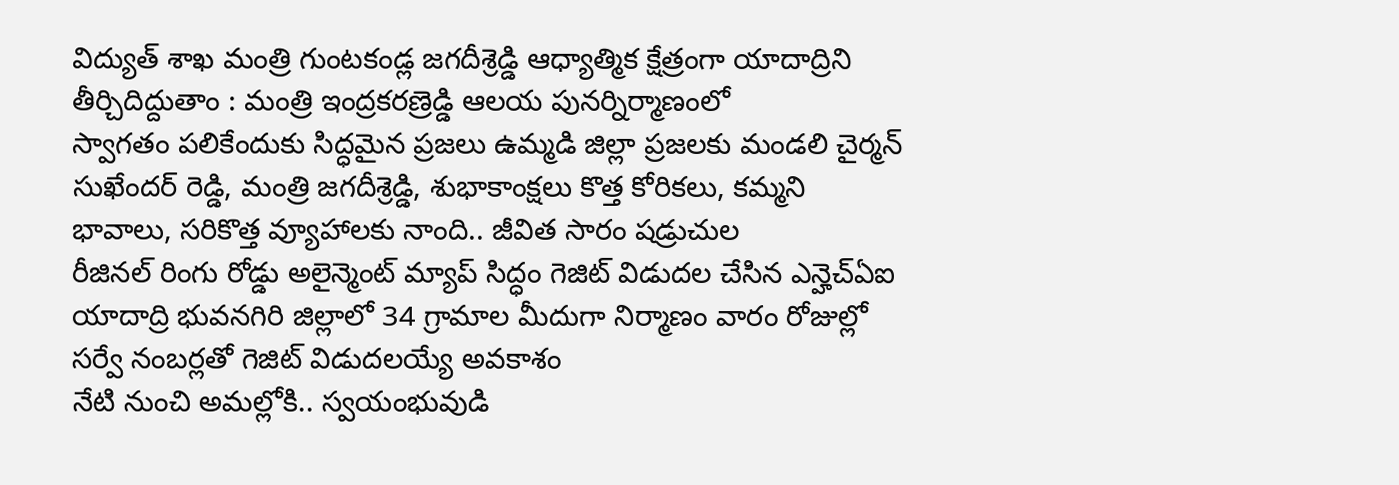విద్యుత్ శాఖ మంత్రి గుంటకండ్ల జగదీశ్రెడ్డి ఆధ్యాత్మిక క్షేత్రంగా యాదాద్రిని తీర్చిదిద్దుతాం : మంత్రి ఇంద్రకరణ్రెడ్డి ఆలయ పునర్నిర్మాణంలో
స్వాగతం పలికేందుకు సిద్ధమైన ప్రజలు ఉమ్మడి జిల్లా ప్రజలకు మండలి చైర్మన్ సుఖేందర్ రెడ్డి, మంత్రి జగదీశ్రెడ్డి, శుభాకాంక్షలు కొత్త కోరికలు, కమ్మని భావాలు, సరికొత్త వ్యూహాలకు నాంది.. జీవిత సారం షడ్రుచుల
రీజినల్ రింగు రోడ్డు అలైన్మెంట్ మ్యాప్ సిద్ధం గెజిట్ విడుదల చేసిన ఎన్హెచ్ఏఐ యాదాద్రి భువనగిరి జిల్లాలో 34 గ్రామాల మీదుగా నిర్మాణం వారం రోజుల్లో సర్వే నంబర్లతో గెజిట్ విడుదలయ్యే అవకాశం
నేటి నుంచి అమల్లోకి.. స్వయంభువుడి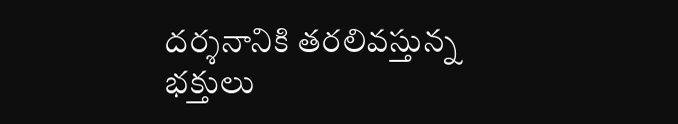దర్శనానికి తరలివస్తున్న భక్తులు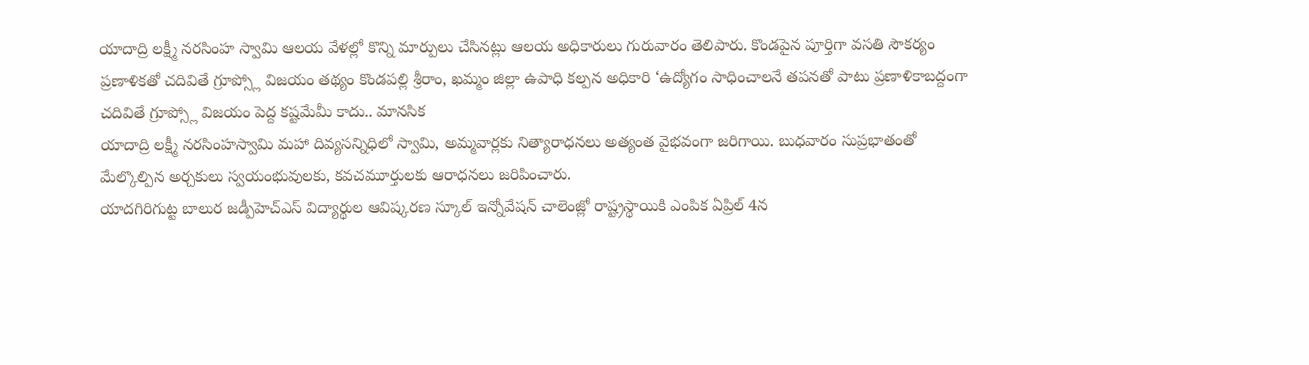యాదాద్రి లక్ష్మీ నరసింహ స్వామి ఆలయ వేళల్లో కొన్ని మార్పులు చేసినట్లు ఆలయ అధికారులు గురువారం తెలిపారు. కొండపైన పూర్తిగా వసతి సౌకర్యం
ప్రణాళికతో చదివితే గ్రూప్స్లో విజయం తథ్యం కొండపల్లి శ్రీరాం, ఖమ్మం జిల్లా ఉపాధి కల్పన అధికారి ‘ఉద్యోగం సాధించాలనే తపనతో పాటు ప్రణాళికాబద్దంగా చదివితే గ్రూప్స్లో విజయం పెద్ద కష్టమేమీ కాదు.. మానసిక
యాదాద్రి లక్ష్మీ నరసింహస్వామి మహా దివ్యసన్నిధిలో స్వామి, అమ్మవార్లకు నిత్యారాధనలు అత్యంత వైభవంగా జరిగాయి. బుధవారం సుప్రభాతంతో మేల్కొల్పిన అర్చకులు స్వయంభువులకు, కవచమూర్తులకు ఆరాధనలు జరిపించారు.
యాదగిరిగుట్ట బాలుర జడ్పీహెచ్ఎస్ విద్యార్థుల ఆవిష్కరణ స్కూల్ ఇన్నోవేషన్ చాలెంజ్లో రాష్ట్రస్థాయికి ఎంపిక ఏప్రిల్ 4న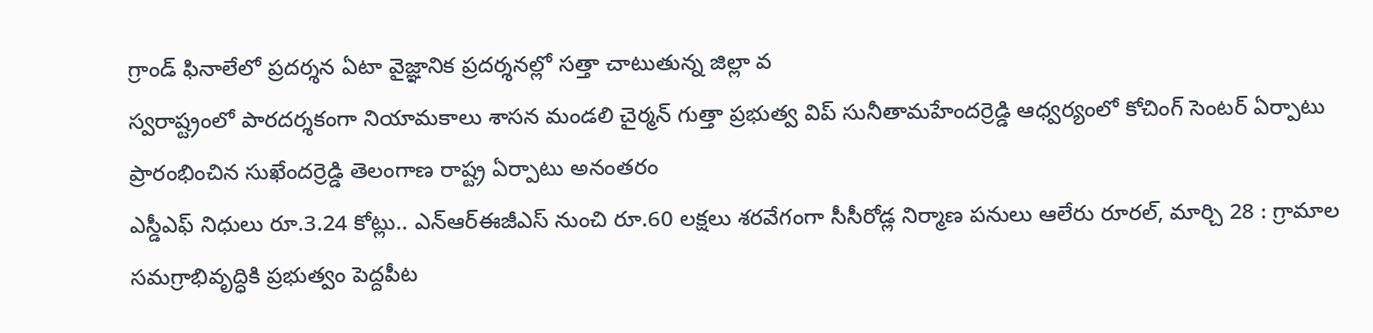గ్రాండ్ ఫినాలేలో ప్రదర్శన ఏటా వైజ్ఞానిక ప్రదర్శనల్లో సత్తా చాటుతున్న జిల్లా వ
స్వరాష్ట్రంలో పారదర్శకంగా నియామకాలు శాసన మండలి చైర్మన్ గుత్తా ప్రభుత్వ విప్ సునీతామహేందర్రెడ్డి ఆధ్వర్యంలో కోచింగ్ సెంటర్ ఏర్పాటు ప్రారంభించిన సుఖేందర్రెడ్డి తెలంగాణ రాష్ట్ర ఏర్పాటు అనంతరం
ఎస్డీఎఫ్ నిధులు రూ.3.24 కోట్లు.. ఎన్ఆర్ఈజీఎస్ నుంచి రూ.60 లక్షలు శరవేగంగా సీసీరోడ్ల నిర్మాణ పనులు ఆలేరు రూరల్, మార్చి 28 : గ్రామాల సమగ్రాభివృద్ధికి ప్రభుత్వం పెద్దపీట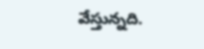వేస్తున్నది.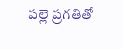పల్లె ప్రగతితో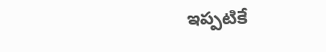ఇప్పటికే